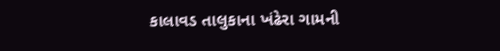કાલાવડ તાલુકાના ખંઢેરા ગામની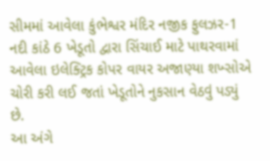સીમમાં આવેલા કુંભેશ્વર મંદિર નજીક ફુલઝર-1 નદી કાંઠે 6 ખેડૂતો દ્વારા સિંચાઈ માટે પાથરવામાં આવેલા ઇલેક્ટ્રિક કોપર વાયર અજાણ્યા શખ્સોએ ચોરી કરી લઈ જતાં ખેડૂતોને નુકસાન વેઠવું પડ્યું છે.
આ અંગે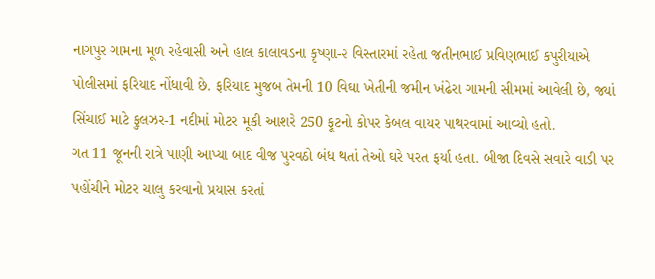નાગપુર ગામના મૂળ રહેવાસી અને હાલ કાલાવડના કૃષ્ણા-૨ વિસ્તારમાં રહેતા જતીનભાઈ પ્રવિણભાઈ કપુરીયાએ પોલીસમાં ફરિયાદ નોંધાવી છે. ફરિયાદ મુજબ તેમની 10 વિઘા ખેતીની જમીન ખંઢેરા ગામની સીમમાં આવેલી છે, જ્યાં સિંચાઈ માટે ફુલઝર-1 નદીમાં મોટર મૂકી આશરે 250 ફૂટનો કોપર કેબલ વાયર પાથરવામાં આવ્યો હતો.
ગત 11 જૂનની રાત્રે પાણી આપ્યા બાદ વીજ પુરવઠો બંધ થતાં તેઓ ઘરે પરત ફર્યા હતા. બીજા દિવસે સવારે વાડી પર પહોંચીને મોટર ચાલુ કરવાનો પ્રયાસ કરતાં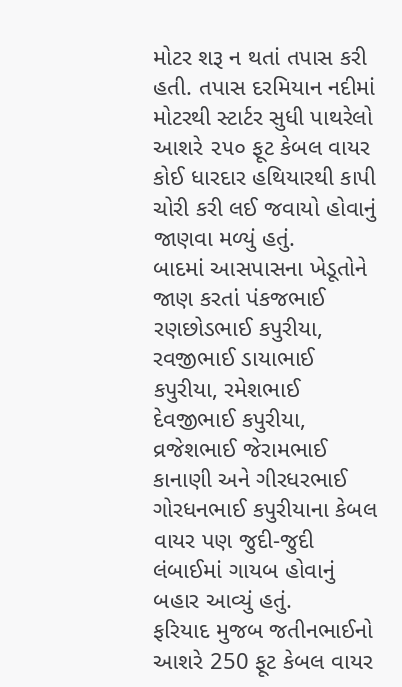મોટર શરૂ ન થતાં તપાસ કરી હતી. તપાસ દરમિયાન નદીમાં મોટરથી સ્ટાર્ટર સુધી પાથરેલો આશરે ૨૫૦ ફૂટ કેબલ વાયર કોઈ ધારદાર હથિયારથી કાપી ચોરી કરી લઈ જવાયો હોવાનું જાણવા મળ્યું હતું.
બાદમાં આસપાસના ખેડૂતોને જાણ કરતાં પંકજભાઈ રણછોડભાઈ કપુરીયા, રવજીભાઈ ડાયાભાઈ કપુરીયા, રમેશભાઈ દેવજીભાઈ કપુરીયા, વ્રજેશભાઈ જેરામભાઈ કાનાણી અને ગીરધરભાઈ ગોરધનભાઈ કપુરીયાના કેબલ વાયર પણ જુદી-જુદી લંબાઈમાં ગાયબ હોવાનું બહાર આવ્યું હતું.
ફરિયાદ મુજબ જતીનભાઈનો આશરે 250 ફૂટ કેબલ વાયર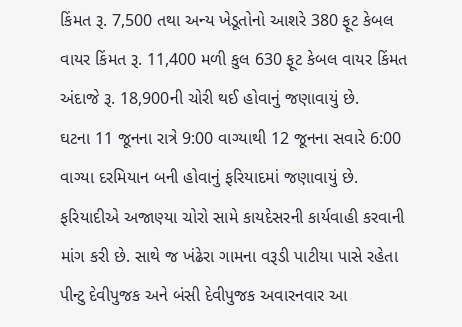કિંમત રૂ. 7,500 તથા અન્ય ખેડૂતોનો આશરે 380 ફૂટ કેબલ વાયર કિંમત રૂ. 11,400 મળી કુલ 630 ફૂટ કેબલ વાયર કિંમત અંદાજે રૂ. 18,900ની ચોરી થઈ હોવાનું જણાવાયું છે.
ઘટના 11 જૂનના રાત્રે 9:00 વાગ્યાથી 12 જૂનના સવારે 6:00 વાગ્યા દરમિયાન બની હોવાનું ફરિયાદમાં જણાવાયું છે. ફરિયાદીએ અજાણ્યા ચોરો સામે કાયદેસરની કાર્યવાહી કરવાની માંગ કરી છે. સાથે જ ખંઢેરા ગામના વરૂડી પાટીયા પાસે રહેતા પીન્ટુ દેવીપુજક અને બંસી દેવીપુજક અવારનવાર આ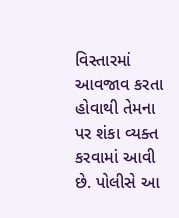વિસ્તારમાં આવજાવ કરતા હોવાથી તેમના પર શંકા વ્યક્ત કરવામાં આવી છે. પોલીસે આ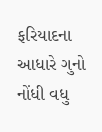ફરિયાદના આધારે ગુનો નોંધી વધુ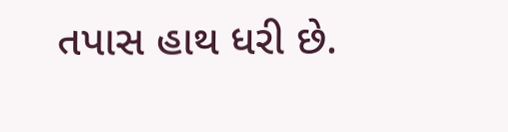તપાસ હાથ ધરી છે.